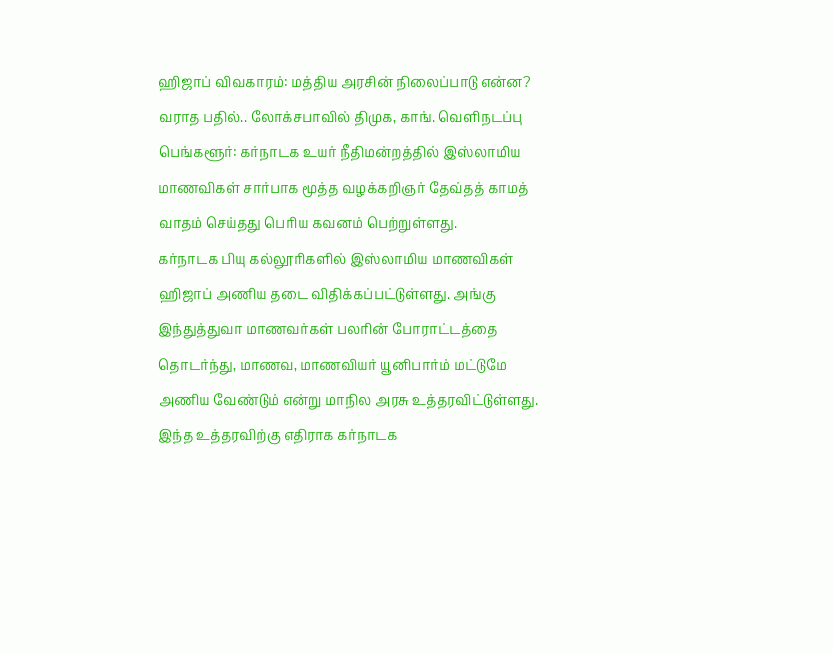ஹிஜாப் விவகாரம்: மத்திய அரசின் நிலைப்பாடு என்ன? வராத பதில்.. லோக்சபாவில் திமுக, காங். வெளிநடப்பு
பெங்களூர்: கர்நாடக உயர் நீதிமன்றத்தில் இஸ்லாமிய மாணவிகள் சார்பாக மூத்த வழக்கறிஞர் தேவ்தத் காமத் வாதம் செய்தது பெரிய கவனம் பெற்றுள்ளது.
கர்நாடக பியு கல்லூரிகளில் இஸ்லாமிய மாணவிகள் ஹிஜாப் அணிய தடை விதிக்கப்பட்டுள்ளது. அங்கு இந்துத்துவா மாணவர்கள் பலரின் போராட்டத்தை தொடர்ந்து, மாணவ, மாணவியர் யூனிபார்ம் மட்டுமே அணிய வேண்டும் என்று மாநில அரசு உத்தரவிட்டுள்ளது.
இந்த உத்தரவிற்கு எதிராக கர்நாடக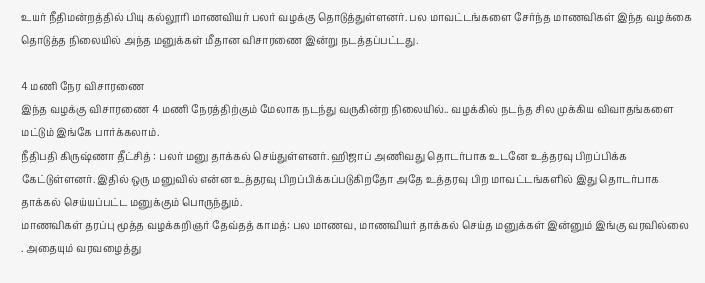உயர் நீதிமன்றத்தில் பியு கல்லூரி மாணவியர் பலர் வழக்கு தொடுத்துள்ளனர். பல மாவட்டங்களை சேர்ந்த மாணவிகள் இந்த வழக்கை தொடுத்த நிலையில் அந்த மனுக்கள் மீதான விசாரணை இன்று நடத்தப்பட்டது.

4 மணி நேர விசாரணை
இந்த வழக்கு விசாரணை 4 மணி நேரத்திற்கும் மேலாக நடந்து வருகின்ற நிலையில்.. வழக்கில் நடந்த சில முக்கிய விவாதங்களை மட்டும் இங்கே பார்க்கலாம்.
நீதிபதி கிருஷ்ணா தீட்சித் : பலர் மனு தாக்கல் செய்துள்ளனர். ஹிஜாப் அணிவது தொடர்பாக உடனே உத்தரவு பிறப்பிக்க கேட்டுள்ளனர். இதில் ஒரு மனுவில் என்ன உத்தரவு பிறப்பிக்கப்படுகிறதோ அதே உத்தரவு பிற மாவட்டங்களில் இது தொடர்பாக தாக்கல் செய்யப்பட்ட மனுக்கும் பொருந்தும்.
மாணவிகள் தரப்பு மூத்த வழக்கறிஞர் தேவ்தத் காமத்: பல மாணவ, மாணவியர் தாக்கல் செய்த மனுக்கள் இன்னும் இங்கு வரவில்லை . அதையும் வரவழைத்து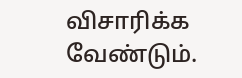விசாரிக்க வேண்டும்.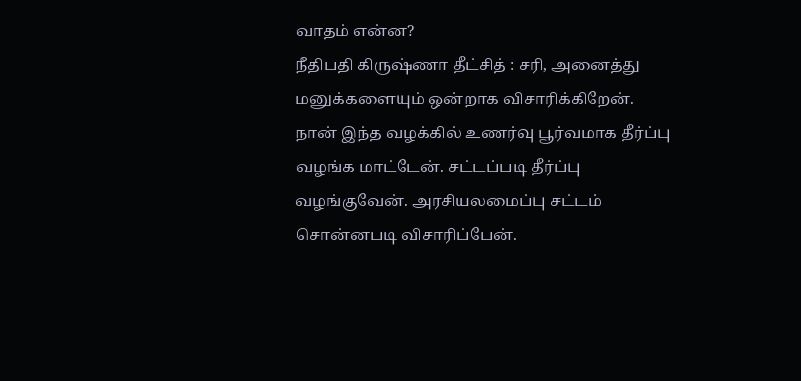வாதம் என்ன?
நீதிபதி கிருஷ்ணா தீட்சித் : சரி, அனைத்து மனுக்களையும் ஒன்றாக விசாரிக்கிறேன். நான் இந்த வழக்கில் உணர்வு பூர்வமாக தீர்ப்பு வழங்க மாட்டேன். சட்டப்படி தீர்ப்பு வழங்குவேன். அரசியலமைப்பு சட்டம் சொன்னபடி விசாரிப்பேன்.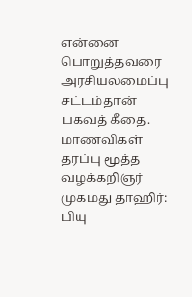என்னை பொறுத்தவரை அரசியலமைப்பு சட்டம்தான் பகவத் கீதை.
மாணவிகள் தரப்பு மூத்த வழக்கறிஞர் முகமது தாஹிர்: பியு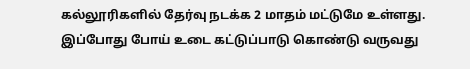கல்லூரிகளில் தேர்வு நடக்க 2 மாதம் மட்டுமே உள்ளது. இப்போது போய் உடை கட்டுப்பாடு கொண்டு வருவது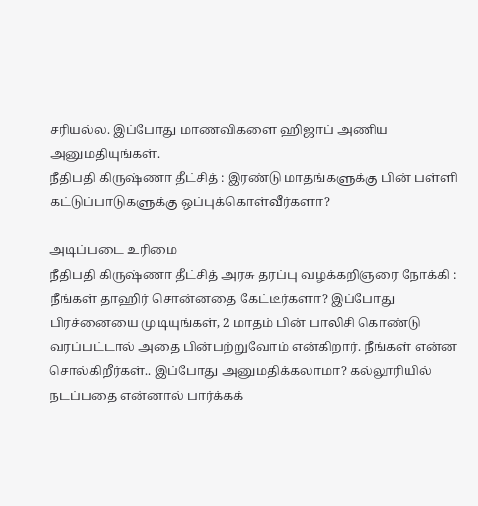சரியல்ல. இப்போது மாணவிகளை ஹிஜாப் அணிய அனுமதியுங்கள்.
நீதிபதி கிருஷ்ணா தீட்சித் : இரண்டு மாதங்களுக்கு பின் பள்ளி கட்டுப்பாடுகளுக்கு ஒப்புக்கொள்வீர்களா?

அடிப்படை உரிமை
நீதிபதி கிருஷ்ணா தீட்சித் அரசு தரப்பு வழக்கறிஞரை நோக்கி : நீங்கள் தாஹிர் சொன்னதை கேட்டீர்களா? இப்போது பிரச்னையை முடியுங்கள், 2 மாதம் பின் பாலிசி கொண்டு வரப்பட்டால் அதை பின்பற்றுவோம் என்கிறார். நீங்கள் என்ன சொல்கிறீர்கள்.. இப்போது அனுமதிக்கலாமா? கல்லூரியில் நடப்பதை என்னால் பார்க்கக்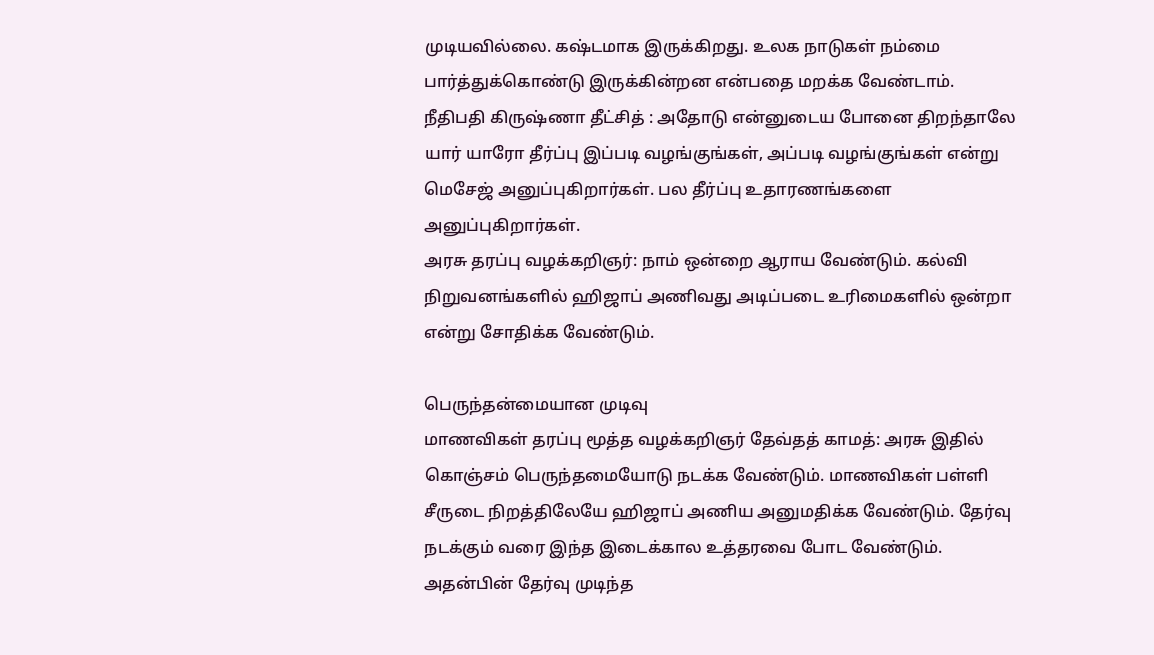முடியவில்லை. கஷ்டமாக இருக்கிறது. உலக நாடுகள் நம்மை பார்த்துக்கொண்டு இருக்கின்றன என்பதை மறக்க வேண்டாம்.
நீதிபதி கிருஷ்ணா தீட்சித் : அதோடு என்னுடைய போனை திறந்தாலே யார் யாரோ தீர்ப்பு இப்படி வழங்குங்கள், அப்படி வழங்குங்கள் என்று மெசேஜ் அனுப்புகிறார்கள். பல தீர்ப்பு உதாரணங்களை அனுப்புகிறார்கள்.
அரசு தரப்பு வழக்கறிஞர்: நாம் ஒன்றை ஆராய வேண்டும். கல்வி நிறுவனங்களில் ஹிஜாப் அணிவது அடிப்படை உரிமைகளில் ஒன்றா என்று சோதிக்க வேண்டும்.

பெருந்தன்மையான முடிவு
மாணவிகள் தரப்பு மூத்த வழக்கறிஞர் தேவ்தத் காமத்: அரசு இதில் கொஞ்சம் பெருந்தமையோடு நடக்க வேண்டும். மாணவிகள் பள்ளி சீருடை நிறத்திலேயே ஹிஜாப் அணிய அனுமதிக்க வேண்டும். தேர்வு நடக்கும் வரை இந்த இடைக்கால உத்தரவை போட வேண்டும். அதன்பின் தேர்வு முடிந்த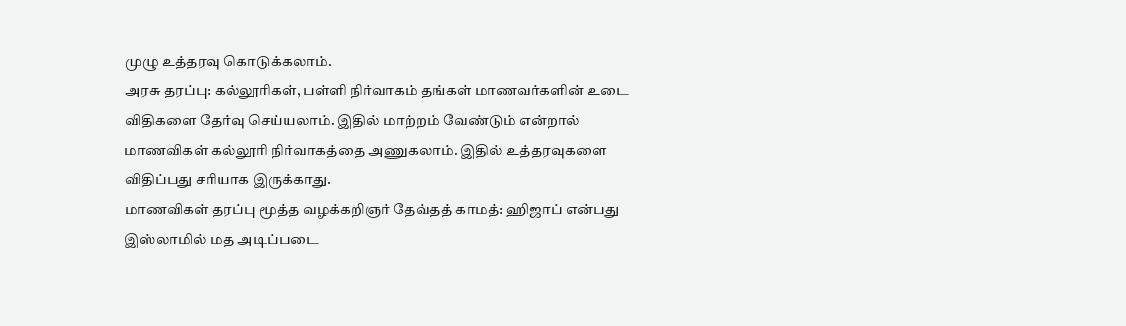முழு உத்தரவு கொடுக்கலாம்.
அரசு தரப்பு: கல்லூரிகள், பள்ளி நிர்வாகம் தங்கள் மாணவர்களின் உடை விதிகளை தேர்வு செய்யலாம். இதில் மாற்றம் வேண்டும் என்றால் மாணவிகள் கல்லூரி நிர்வாகத்தை அணுகலாம். இதில் உத்தரவுகளை விதிப்பது சரியாக இருக்காது.
மாணவிகள் தரப்பு மூத்த வழக்கறிஞர் தேவ்தத் காமத்: ஹிஜாப் என்பது இஸ்லாமில் மத அடிப்படை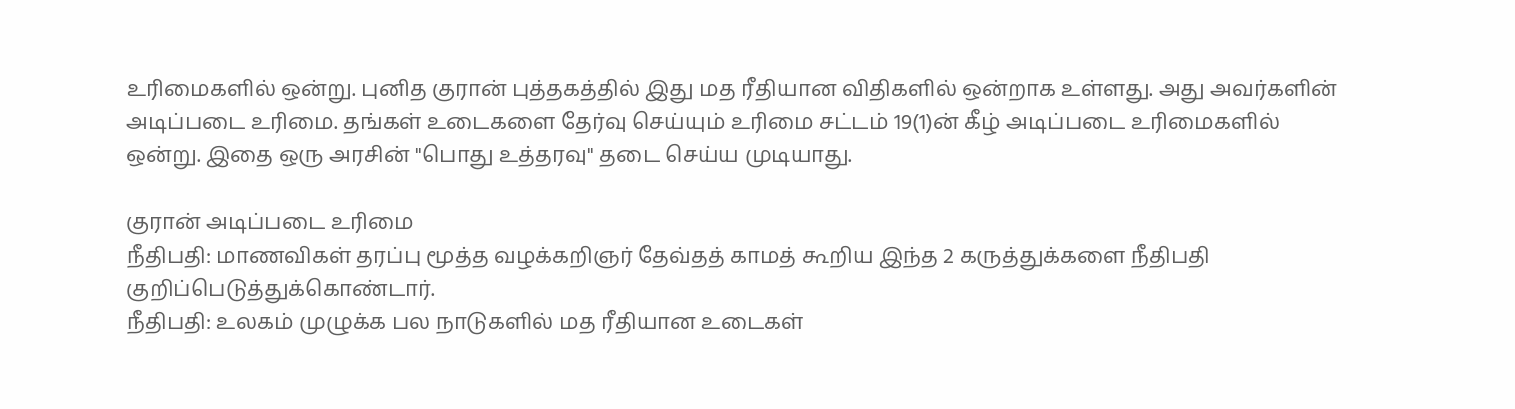உரிமைகளில் ஒன்று. புனித குரான் புத்தகத்தில் இது மத ரீதியான விதிகளில் ஒன்றாக உள்ளது. அது அவர்களின் அடிப்படை உரிமை. தங்கள் உடைகளை தேர்வு செய்யும் உரிமை சட்டம் 19(1)ன் கீழ் அடிப்படை உரிமைகளில் ஒன்று. இதை ஒரு அரசின் "பொது உத்தரவு" தடை செய்ய முடியாது.

குரான் அடிப்படை உரிமை
நீதிபதி: மாணவிகள் தரப்பு மூத்த வழக்கறிஞர் தேவ்தத் காமத் கூறிய இந்த 2 கருத்துக்களை நீதிபதி குறிப்பெடுத்துக்கொண்டார்.
நீதிபதி: உலகம் முழுக்க பல நாடுகளில் மத ரீதியான உடைகள்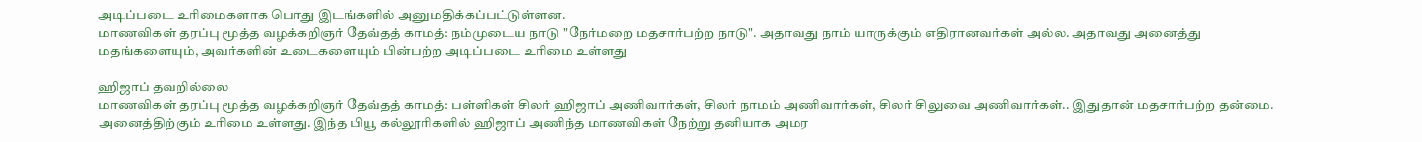அடிப்படை உரிமைகளாக பொது இடங்களில் அனுமதிக்கப்பட்டுள்ளன.
மாணவிகள் தரப்பு மூத்த வழக்கறிஞர் தேவ்தத் காமத்: நம்முடைய நாடு "நேர்மறை மதசார்பற்ற நாடு". அதாவது நாம் யாருக்கும் எதிரானவர்கள் அல்ல. அதாவது அனைத்து மதங்களையும், அவர்களின் உடைகளையும் பின்பற்ற அடிப்படை உரிமை உள்ளது

ஹிஜாப் தவறில்லை
மாணவிகள் தரப்பு மூத்த வழக்கறிஞர் தேவ்தத் காமத்: பள்ளிகள் சிலர் ஹிஜாப் அணிவார்கள், சிலர் நாமம் அணிவார்கள், சிலர் சிலுவை அணிவார்கள்.. இதுதான் மதசார்பற்ற தன்மை. அனைத்திற்கும் உரிமை உள்ளது. இந்த பியூ கல்லூரிகளில் ஹிஜாப் அணிந்த மாணவிகள் நேற்று தனியாக அமர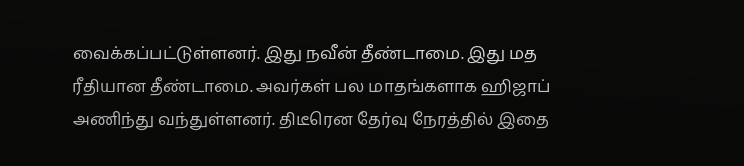வைக்கப்பட்டுள்ளனர். இது நவீன் தீண்டாமை. இது மத ரீதியான தீண்டாமை. அவர்கள் பல மாதங்களாக ஹிஜாப் அணிந்து வந்துள்ளனர். திடீரென தேர்வு நேரத்தில் இதை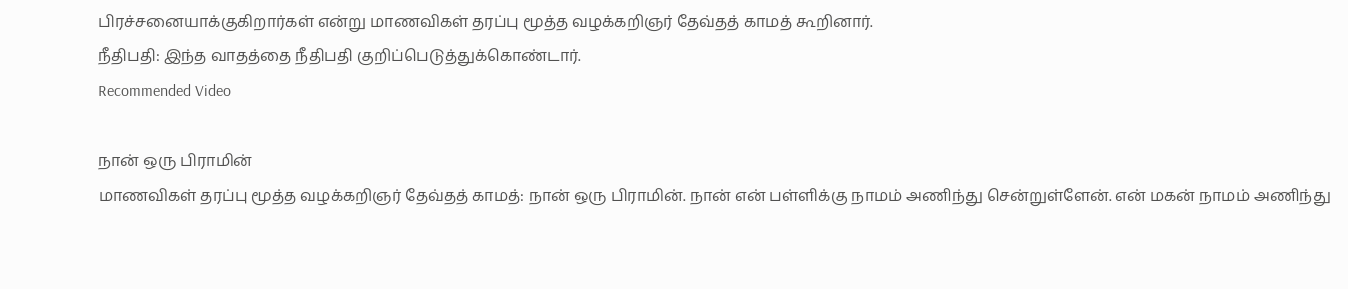பிரச்சனையாக்குகிறார்கள் என்று மாணவிகள் தரப்பு மூத்த வழக்கறிஞர் தேவ்தத் காமத் கூறினார்.
நீதிபதி: இந்த வாதத்தை நீதிபதி குறிப்பெடுத்துக்கொண்டார்.
Recommended Video

நான் ஒரு பிராமின்
மாணவிகள் தரப்பு மூத்த வழக்கறிஞர் தேவ்தத் காமத்: நான் ஒரு பிராமின். நான் என் பள்ளிக்கு நாமம் அணிந்து சென்றுள்ளேன். என் மகன் நாமம் அணிந்து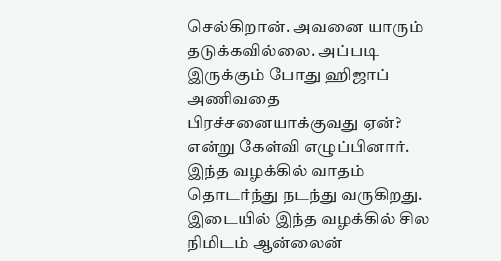செல்கிறான். அவனை யாரும் தடுக்கவில்லை. அப்படி இருக்கும் போது ஹிஜாப் அணிவதை பிரச்சனையாக்குவது ஏன்? என்று கேள்வி எழுப்பினார்.
இந்த வழக்கில் வாதம் தொடர்ந்து நடந்து வருகிறது. இடையில் இந்த வழக்கில் சில நிமிடம் ஆன்லைன்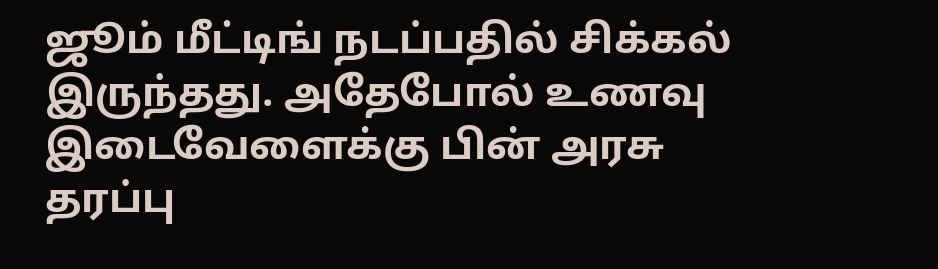ஜூம் மீட்டிங் நடப்பதில் சிக்கல் இருந்தது. அதேபோல் உணவு இடைவேளைக்கு பின் அரசு தரப்பு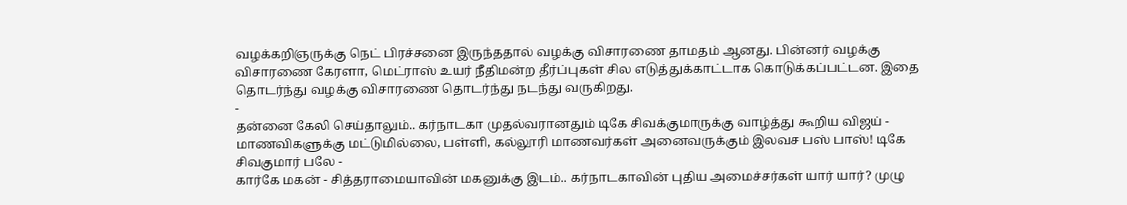வழக்கறிஞருக்கு நெட் பிரச்சனை இருந்ததால் வழக்கு விசாரணை தாமதம் ஆனது. பின்னர் வழக்கு விசாரணை கேரளா, மெட்ராஸ் உயர் நீதிமன்ற தீர்ப்புகள் சில எடுத்துக்காட்டாக கொடுக்கப்பட்டன. இதை தொடர்ந்து வழக்கு விசாரணை தொடர்ந்து நடந்து வருகிறது.
-
தன்னை கேலி செய்தாலும்.. கர்நாடகா முதல்வரானதும் டிகே சிவக்குமாருக்கு வாழ்த்து கூறிய விஜய் -
மாணவிகளுக்கு மட்டுமில்லை, பள்ளி, கல்லூரி மாணவர்கள் அனைவருக்கும் இலவச பஸ் பாஸ்! டிகே சிவகுமார் பலே -
கார்கே மகன் - சித்தராமையாவின் மகனுக்கு இடம்.. கர்நாடகாவின் புதிய அமைச்சர்கள் யார் யார்? முழு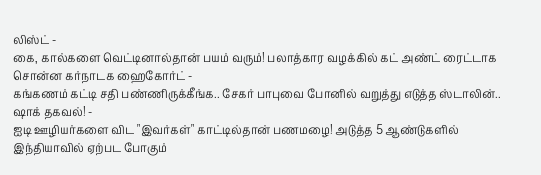லிஸ்ட் -
கை, கால்களை வெட்டினால்தான் பயம் வரும்! பலாத்கார வழக்கில் கட் அண்ட் ரைட்டாக சொன்ன கர்நாடக ஹைகோர்ட் -
கங்கணம் கட்டி சதி பண்ணிருக்கீங்க.. சேகர் பாபுவை போனில் வறுத்து எடுத்த ஸ்டாலின்.. ஷாக் தகவல்! -
ஐடி ஊழியர்களை விட "இவர்கள்" காட்டில்தான் பணமழை! அடுத்த 5 ஆண்டுகளில் இந்தியாவில் ஏற்பட போகும்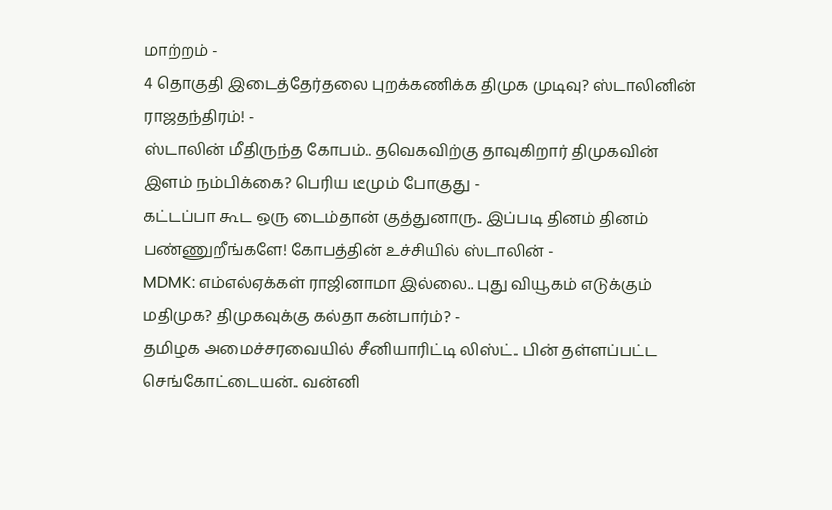மாற்றம் -
4 தொகுதி இடைத்தேர்தலை புறக்கணிக்க திமுக முடிவு? ஸ்டாலினின் ராஜதந்திரம்! -
ஸ்டாலின் மீதிருந்த கோபம்.. தவெகவிற்கு தாவுகிறார் திமுகவின் இளம் நம்பிக்கை? பெரிய டீமும் போகுது -
கட்டப்பா கூட ஒரு டைம்தான் குத்துனாரு.. இப்படி தினம் தினம் பண்ணுறீங்களே! கோபத்தின் உச்சியில் ஸ்டாலின் -
MDMK: எம்எல்ஏக்கள் ராஜினாமா இல்லை.. புது வியூகம் எடுக்கும் மதிமுக? திமுகவுக்கு கல்தா கன்பார்ம்? -
தமிழக அமைச்சரவையில் சீனியாரிட்டி லிஸ்ட்.. பின் தள்ளப்பட்ட செங்கோட்டையன்.. வன்னி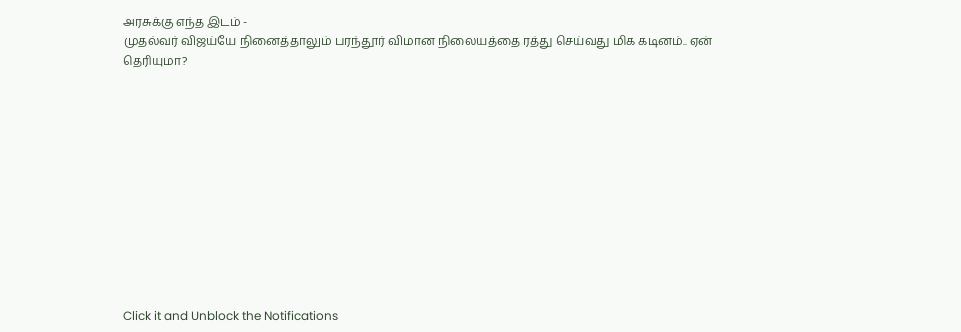அரசுக்கு எந்த இடம் -
முதல்வர் விஜய்யே நினைத்தாலும் பரந்தூர் விமான நிலையத்தை ரத்து செய்வது மிக கடினம்.. ஏன் தெரியுமா?












Click it and Unblock the Notifications